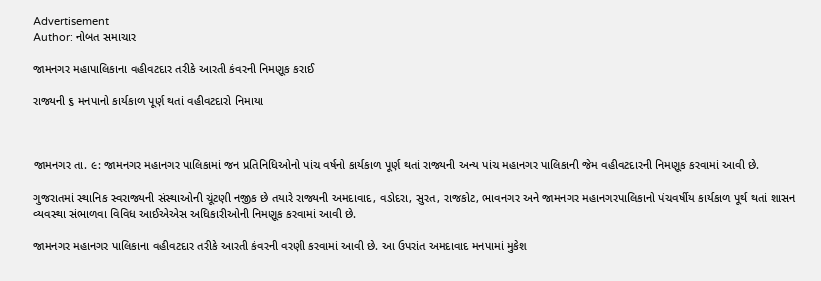Advertisement
Author: નોબત સમાચાર

જામનગર મહાપાલિકાના વહીવટદાર તરીકે આરતી કંવરની નિમણૂક કરાઈ

રાજ્યની ૬ મનપાનો કાર્યકાળ પૂર્ણ થતાં વહીવટદારો નિમાયા



જામનગર તા. ૯: જામનગર મહાનગર પાલિકામાં જન પ્રતિનિધિઓનો પાંચ વર્ષનો કાર્યકાળ પૂર્ણ થતાં રાજ્યની અન્ય પાંચ મહાનગર પાલિકાની જેમ વહીવટદારની નિમણૂક કરવામાં આવી છે.

ગુજરાતમાં સ્થાનિક સ્વરાજ્યની સંસ્થાઓની ચૂંટણી નજીક છે તયારે રાજ્યની અમદાવાદ, વડોદરા, સુરત, રાજકોટ, ભાવનગર અને જામનગર મહાનગરપાલિકાનો પંચવર્ષીય કાર્યકાળ પૂર્થ થતાં શાસન વ્યવસ્થા સંભાળવા વિવિધ આઈએએસ અધિકારીઓની નિમણૂક કરવામાં આવી છે.

જામનગર મહાનગર પાલિકાના વહીવટદાર તરીકે આરતી કંવરની વરણી કરવામાં આવી છે. આ ઉપરાંત અમદાવાદ મનપામાં મુકેશ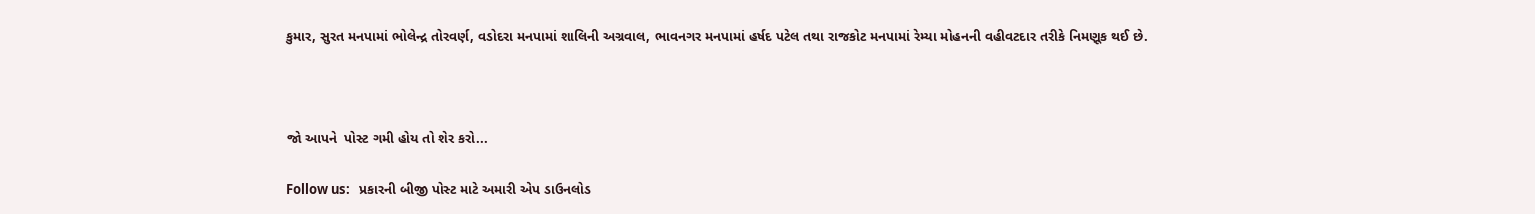કુમાર, સુરત મનપામાં ભોલેન્દ્ર તોરવર્ણ, વડોદરા મનપામાં શાલિની અગ્રવાલ, ભાવનગર મનપામાં હર્ષદ પટેલ તથા રાજકોટ મનપામાં રેમ્યા મોહનની વહીવટદાર તરીકે નિમણૂક થઈ છે.



જો આપને  પોસ્ટ ગમી હોય તો શેર કરો...

Follow us:   પ્રકારની બીજી પોસ્ટ માટે અમારી એપ ડાઉનલોડ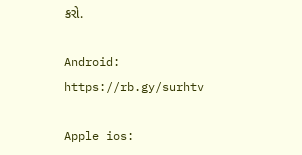કરો.

Android: https://rb.gy/surhtv

Apple ios: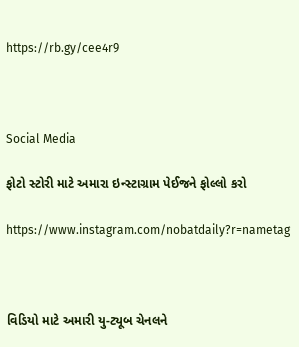https://rb.gy/cee4r9



Social Media

ફોટો સ્ટોરી માટે અમારા ઇન્સ્ટાગ્રામ પેઈજને ફોલ્લો કરો

https://www.instagram.com/nobatdaily?r=nametag



વિડિયો માટે અમારી યુ-ટ્યૂબ ચેનલને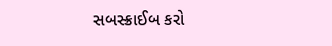સબસ્ક્રાઈબ કરો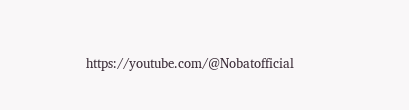https://youtube.com/@Nobatofficial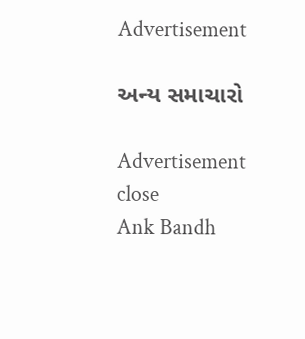Advertisement

અન્ય સમાચારો

Advertisement
close
Ank Bandh